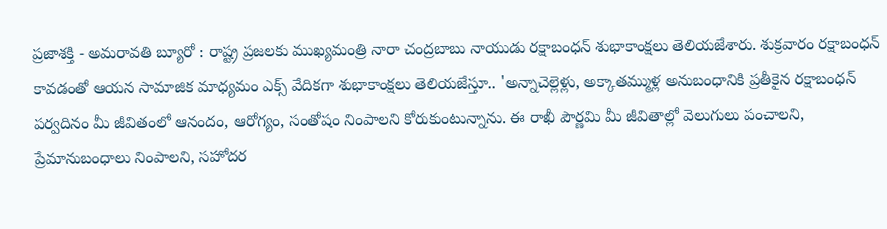ప్రజాశక్తి - అమరావతి బ్యూరో : రాష్ట్ర ప్రజలకు ముఖ్యమంత్రి నారా చంద్రబాబు నాయుడు రక్షాబంధన్ శుభాకాంక్షలు తెలియజేశారు. శుక్రవారం రక్షాబంధన్ కావడంతో ఆయన సామాజిక మాధ్యమం ఎక్స్ వేదికగా శుభాకాంక్షలు తెలియజేస్తూ.. 'అన్నాచెల్లెళ్లు, అక్కాతమ్ముళ్ల అనుబంధానికి ప్రతీకైన రక్షాబంధన్ పర్వదినం మీ జీవితంలో ఆనందం, ఆరోగ్యం, సంతోషం నింపాలని కోరుకుంటున్నాను. ఈ రాఖీ పౌర్ణమి మీ జీవితాల్లో వెలుగులు పంచాలని, ప్రేమానుబంధాలు నింపాలని, సహోదర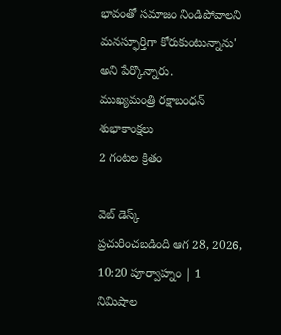భావంతో సమాజం నిండిపోవాలని మనస్ఫూర్తిగా కోరుకుంటున్నాను' అని పేర్కొన్నారు.
ముఖ్యమంత్రి రక్షాబంధన్ శుభాకాంక్షలు
2 గంటల క్రితం

వెబ్ డెస్క్
ప్రచురించబడింది ఆగ 28, 2026, 10:20 పూర్వాహ్నం | 1 నిమిషాల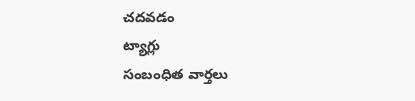చదవడం
ట్యాగ్లు
సంబంధిత వార్తలు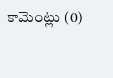కామెంట్లు (0)